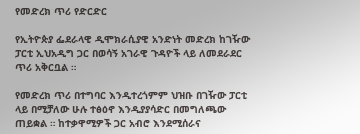የመድረክ ጥሪ የድርድር

የኢትዮጵያ ፌደራላዊ ዲሞክራሲያዊ አንድነት መድረክ ከገዥው ፓርቲ ኢህአዲግ ጋር በወሳኝ አገራዊ ጉዳዮች ላይ ለመደራደር ጥሪ አቅርቧል ።

የመድረክ ጥሪ በተግባር እንዲተረጎምም ህዝቡ በገዥው ፓርቲ ላይ በሚቻለው ሁሉ ተፅዕኖ እንዲያያሳድር በመግለጫው ጠይቋል ። ከተቃዋሚዎች ጋር አብሮ እንደሚሰራና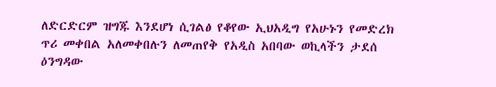ለድርድርም ዝግጁ እንደሆነ ሲገልፅ የቆየው ኢህአዲግ የአሁኑን የመድረክ ጥሪ መቀበል አለመቀበሉን ለመጠየቅ የአዲስ አበባው ወኪላችን ታደሰ ዕንግዳው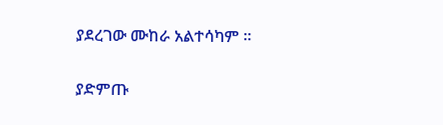ያደረገው ሙከራ አልተሳካም ።

ያድምጡ